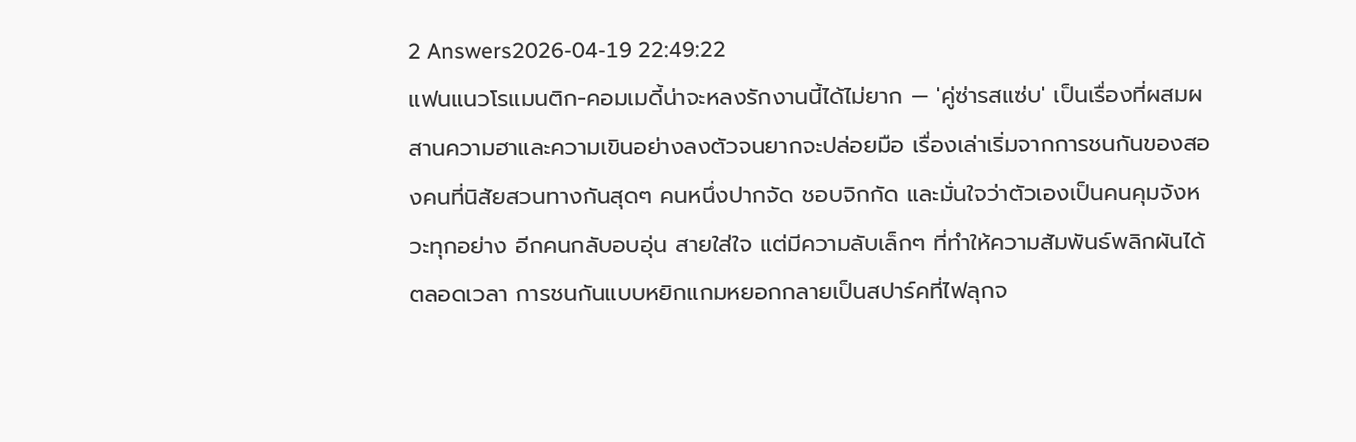2 Answers2026-04-19 22:49:22
แฟนแนวโรแมนติก-คอมเมดี้น่าจะหลงรักงานนี้ได้ไม่ยาก — 'คู่ซ่ารสแซ่บ' เป็นเรื่องที่ผสมผสานความฮาและความเขินอย่างลงตัวจนยากจะปล่อยมือ เรื่องเล่าเริ่มจากการชนกันของสองคนที่นิสัยสวนทางกันสุดๆ คนหนึ่งปากจัด ชอบจิกกัด และมั่นใจว่าตัวเองเป็นคนคุมจังหวะทุกอย่าง อีกคนกลับอบอุ่น สายใส่ใจ แต่มีความลับเล็กๆ ที่ทำให้ความสัมพันธ์พลิกผันได้ตลอดเวลา การชนกันแบบหยิกแกมหยอกกลายเป็นสปาร์คที่ไฟลุกจ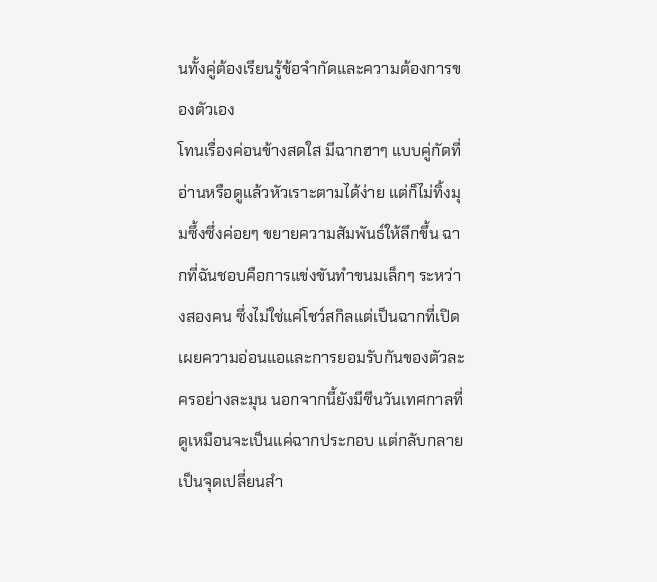นทั้งคู่ต้องเรียนรู้ข้อจำกัดและความต้องการของตัวเอง
โทนเรื่องค่อนข้างสดใส มีฉากฮาๆ แบบคู่กัดที่อ่านหรือดูแล้วหัวเราะตามได้ง่าย แต่ก็ไม่ทิ้งมุมซึ้งซึ่งค่อยๆ ขยายความสัมพันธ์ให้ลึกขึ้น ฉากที่ฉันชอบคือการแข่งขันทำขนมเล็กๆ ระหว่างสองคน ซึ่งไม่ใช่แค่โชว์สกิลแต่เป็นฉากที่เปิดเผยความอ่อนแอและการยอมรับกันของตัวละครอย่างละมุน นอกจากนี้ยังมีซีนวันเทศกาลที่ดูเหมือนจะเป็นแค่ฉากประกอบ แต่กลับกลายเป็นจุดเปลี่ยนสำ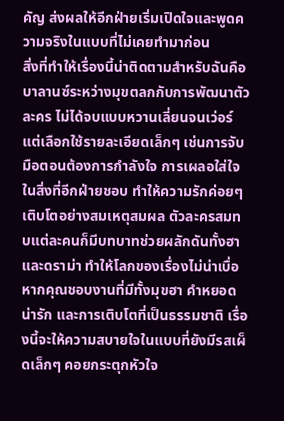คัญ ส่งผลให้อีกฝ่ายเริ่มเปิดใจและพูดความจริงในแบบที่ไม่เคยทำมาก่อน
สิ่งที่ทำให้เรื่องนี้น่าติดตามสำหรับฉันคือบาลานซ์ระหว่างมุขตลกกับการพัฒนาตัวละคร ไม่ได้จบแบบหวานเลี่ยนจนเว่อร์ แต่เลือกใช้รายละเอียดเล็กๆ เช่นการจับมือตอนต้องการกำลังใจ การเผลอใส่ใจในสิ่งที่อีกฝ่ายชอบ ทำให้ความรักค่อยๆ เติบโตอย่างสมเหตุสมผล ตัวละครสมทบแต่ละคนก็มีบทบาทช่วยผลักดันทั้งฮาและดราม่า ทำให้โลกของเรื่องไม่น่าเบื่อ หากคุณชอบงานที่มีทั้งมุขฮา คำหยอดน่ารัก และการเติบโตที่เป็นธรรมชาติ เรื่องนี้จะให้ความสบายใจในแบบที่ยังมีรสเผ็ดเล็กๆ คอยกระตุกหัวใจ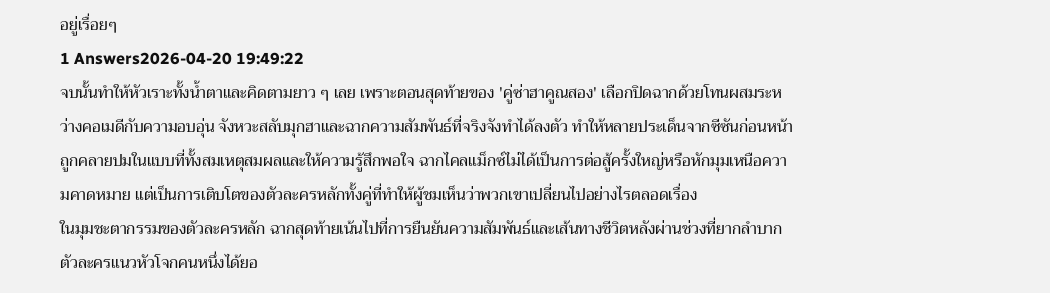อยู่เรื่อยๆ
1 Answers2026-04-20 19:49:22
จบนั้นทำให้หัวเราะทั้งน้ำตาและคิดตามยาว ๆ เลย เพราะตอนสุดท้ายของ 'คู่ซ่าฮาคูณสอง' เลือกปิดฉากด้วยโทนผสมระหว่างคอเมดีกับความอบอุ่น จังหวะสลับมุกฮาและฉากความสัมพันธ์ที่จริงจังทำได้ลงตัว ทำให้หลายประเด็นจากซีซันก่อนหน้าถูกคลายปมในแบบที่ทั้งสมเหตุสมผลและให้ความรู้สึกพอใจ ฉากไคลแม็กซ์ไม่ได้เป็นการต่อสู้ครั้งใหญ่หรือหักมุมเหนือความคาดหมาย แต่เป็นการเติบโตของตัวละครหลักทั้งคู่ที่ทำให้ผู้ชมเห็นว่าพวกเขาเปลี่ยนไปอย่างไรตลอดเรื่อง
ในมุมชะตากรรมของตัวละครหลัก ฉากสุดท้ายเน้นไปที่การยืนยันความสัมพันธ์และเส้นทางชีวิตหลังผ่านช่วงที่ยากลำบาก ตัวละครแนวหัวโจกคนหนึ่งได้ยอ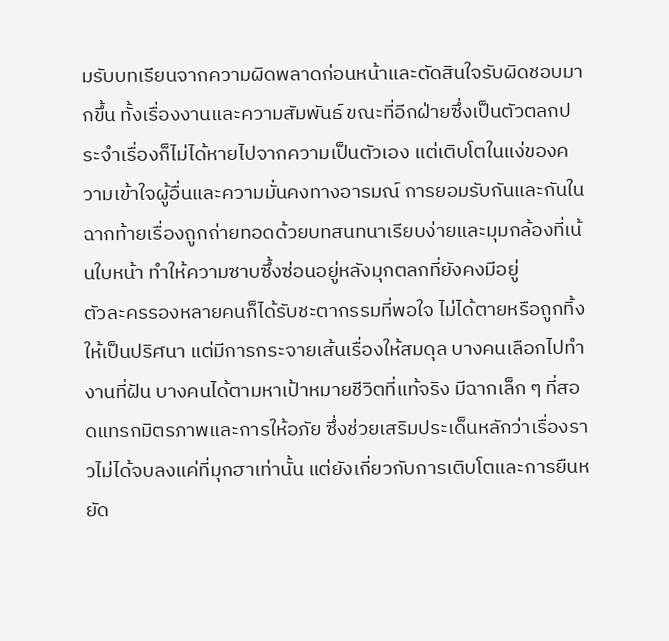มรับบทเรียนจากความผิดพลาดก่อนหน้าและตัดสินใจรับผิดชอบมากขึ้น ทั้งเรื่องงานและความสัมพันธ์ ขณะที่อีกฝ่ายซึ่งเป็นตัวตลกประจำเรื่องก็ไม่ได้หายไปจากความเป็นตัวเอง แต่เติบโตในแง่ของความเข้าใจผู้อื่นและความมั่นคงทางอารมณ์ การยอมรับกันและกันในฉากท้ายเรื่องถูกถ่ายทอดด้วยบทสนทนาเรียบง่ายและมุมกล้องที่เน้นใบหน้า ทำให้ความซาบซึ้งซ่อนอยู่หลังมุกตลกที่ยังคงมีอยู่
ตัวละครรองหลายคนก็ได้รับชะตากรรมที่พอใจ ไม่ได้ตายหรือถูกทิ้งให้เป็นปริศนา แต่มีการกระจายเส้นเรื่องให้สมดุล บางคนเลือกไปทำงานที่ฝัน บางคนได้ตามหาเป้าหมายชีวิตที่แท้จริง มีฉากเล็ก ๆ ที่สอดแทรกมิตรภาพและการให้อภัย ซึ่งช่วยเสริมประเด็นหลักว่าเรื่องราวไม่ได้จบลงแค่ที่มุกฮาเท่านั้น แต่ยังเกี่ยวกับการเติบโตและการยืนหยัด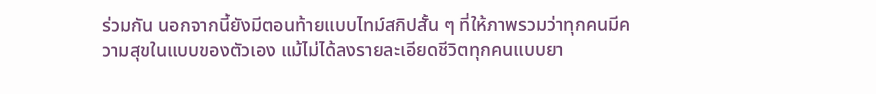ร่วมกัน นอกจากนี้ยังมีตอนท้ายแบบไทม์สกิปสั้น ๆ ที่ให้ภาพรวมว่าทุกคนมีความสุขในแบบของตัวเอง แม้ไม่ได้ลงรายละเอียดชีวิตทุกคนแบบยา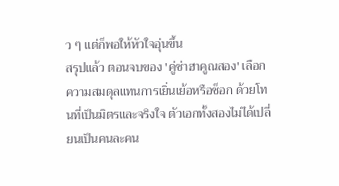ว ๆ แต่ก็พอให้หัวใจอุ่นขึ้น
สรุปแล้ว ตอนจบของ 'คู่ซ่าฮาคูณสอง' เลือกความสมดุลแทนการเยิ่นเย้อหรือช็อก ด้วยโทนที่เป็นมิตรและจริงใจ ตัวเอกทั้งสองไม่ได้เปลี่ยนเป็นคนละคน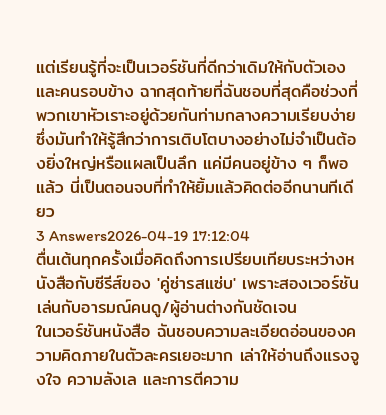แต่เรียนรู้ที่จะเป็นเวอร์ชันที่ดีกว่าเดิมให้กับตัวเองและคนรอบข้าง ฉากสุดท้ายที่ฉันชอบที่สุดคือช่วงที่พวกเขาหัวเราะอยู่ด้วยกันท่ามกลางความเรียบง่าย ซึ่งมันทำให้รู้สึกว่าการเติบโตบางอย่างไม่จำเป็นต้องยิ่งใหญ่หรือแผลเป็นลึก แค่มีคนอยู่ข้าง ๆ ก็พอแล้ว นี่เป็นตอนจบที่ทำให้ยิ้มแล้วคิดต่ออีกนานทีเดียว
3 Answers2026-04-19 17:12:04
ตื่นเต้นทุกครั้งเมื่อคิดถึงการเปรียบเทียบระหว่างหนังสือกับซีรีส์ของ 'คู่ซ่ารสแซ่บ' เพราะสองเวอร์ชันเล่นกับอารมณ์คนดู/ผู้อ่านต่างกันชัดเจน
ในเวอร์ชันหนังสือ ฉันชอบความละเอียดอ่อนของความคิดภายในตัวละครเยอะมาก เล่าให้อ่านถึงแรงจูงใจ ความลังเล และการตีความ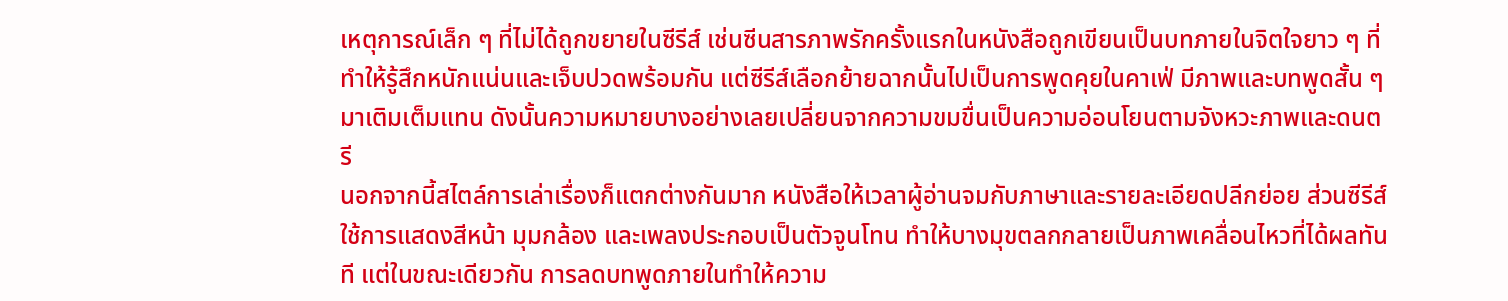เหตุการณ์เล็ก ๆ ที่ไม่ได้ถูกขยายในซีรีส์ เช่นซีนสารภาพรักครั้งแรกในหนังสือถูกเขียนเป็นบทภายในจิตใจยาว ๆ ที่ทำให้รู้สึกหนักแน่นและเจ็บปวดพร้อมกัน แต่ซีรีส์เลือกย้ายฉากนั้นไปเป็นการพูดคุยในคาเฟ่ มีภาพและบทพูดสั้น ๆ มาเติมเต็มแทน ดังนั้นความหมายบางอย่างเลยเปลี่ยนจากความขมขื่นเป็นความอ่อนโยนตามจังหวะภาพและดนตรี
นอกจากนี้สไตล์การเล่าเรื่องก็แตกต่างกันมาก หนังสือให้เวลาผู้อ่านจมกับภาษาและรายละเอียดปลีกย่อย ส่วนซีรีส์ใช้การแสดงสีหน้า มุมกล้อง และเพลงประกอบเป็นตัวจูนโทน ทำให้บางมุขตลกกลายเป็นภาพเคลื่อนไหวที่ได้ผลทันที แต่ในขณะเดียวกัน การลดบทพูดภายในทำให้ความ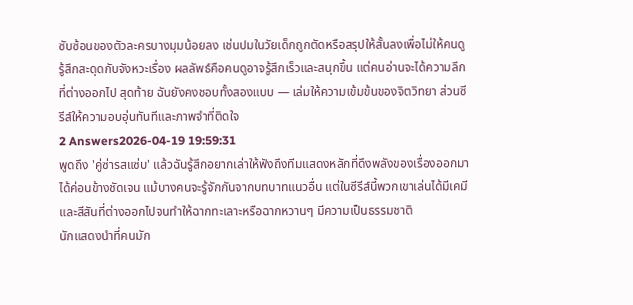ซับซ้อนของตัวละครบางมุมน้อยลง เช่นปมในวัยเด็กถูกตัดหรือสรุปให้สั้นลงเพื่อไม่ให้คนดูรู้สึกสะดุดกับจังหวะเรื่อง ผลลัพธ์คือคนดูอาจรู้สึกเร็วและสนุกขึ้น แต่คนอ่านจะได้ความลึกที่ต่างออกไป สุดท้าย ฉันยังคงชอบทั้งสองแบบ — เล่มให้ความเข้มข้นของจิตวิทยา ส่วนซีรีส์ให้ความอบอุ่นทันทีและภาพจำที่ติดใจ
2 Answers2026-04-19 19:59:31
พูดถึง 'คู่ซ่ารสแซ่บ' แล้วฉันรู้สึกอยากเล่าให้ฟังถึงทีมแสดงหลักที่ดึงพลังของเรื่องออกมาได้ค่อนข้างชัดเจน แม้บางคนจะรู้จักกันจากบทบาทแนวอื่น แต่ในซีรีส์นี้พวกเขาเล่นได้มีเคมีและสีสันที่ต่างออกไปจนทำให้ฉากทะเลาะหรือฉากหวานๆ มีความเป็นธรรมชาติ
นักแสดงนำที่คนมัก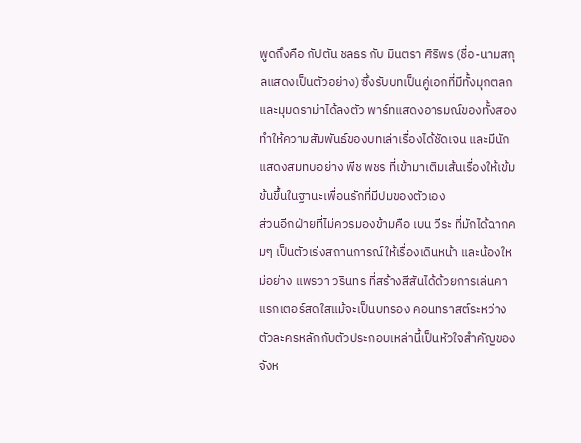พูดถึงคือ กัปตัน ชลธร กับ มินตรา ศิริพร (ชื่อ-นามสกุลแสดงเป็นตัวอย่าง) ซึ่งรับบทเป็นคู่เอกที่มีทั้งมุกตลกและมุมดราม่าได้ลงตัว พาร์ทแสดงอารมณ์ของทั้งสองทำให้ความสัมพันธ์ของบทเล่าเรื่องได้ชัดเจน และมีนักแสดงสมทบอย่าง พีช พชร ที่เข้ามาเติมเส้นเรื่องให้เข้มข้นขึ้นในฐานะเพื่อนรักที่มีปมของตัวเอง
ส่วนอีกฝ่ายที่ไม่ควรมองข้ามคือ เบน วีระ ที่มักได้ฉากคมๆ เป็นตัวเร่งสถานการณ์ให้เรื่องเดินหน้า และน้องใหม่อย่าง แพรวา วรินทร ที่สร้างสีสันได้ด้วยการเล่นคาแรกเตอร์สดใสแม้จะเป็นบทรอง คอนทราสต์ระหว่างตัวละครหลักกับตัวประกอบเหล่านี้เป็นหัวใจสำคัญของจังห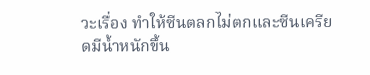วะเรื่อง ทำให้ซีนตลกไม่ตกและซีนเครียดมีน้ำหนักขึ้น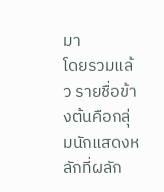มา
โดยรวมแล้ว รายชื่อข้างต้นคือกลุ่มนักแสดงหลักที่ผลัก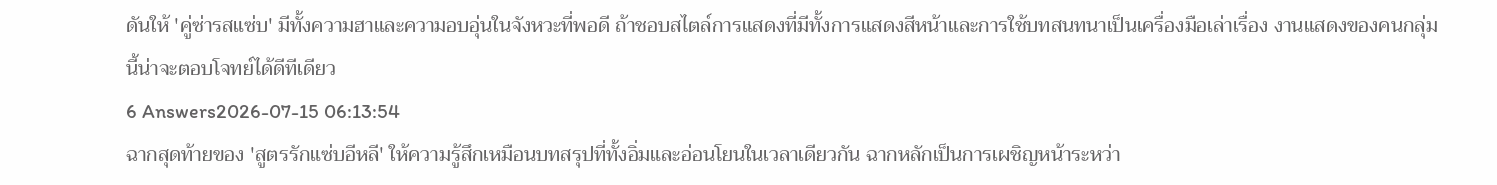ดันให้ 'คู่ซ่ารสแซ่บ' มีทั้งความฮาและความอบอุ่นในจังหวะที่พอดี ถ้าชอบสไตล์การแสดงที่มีทั้งการแสดงสีหน้าและการใช้บทสนทนาเป็นเครื่องมือเล่าเรื่อง งานแสดงของคนกลุ่มนี้น่าจะตอบโจทย์ได้ดีทีเดียว
6 Answers2026-07-15 06:13:54
ฉากสุดท้ายของ 'สูตรรักแซ่บอีหลี' ให้ความรู้สึกเหมือนบทสรุปที่ทั้งอิ่มและอ่อนโยนในเวลาเดียวกัน ฉากหลักเป็นการเผชิญหน้าระหว่า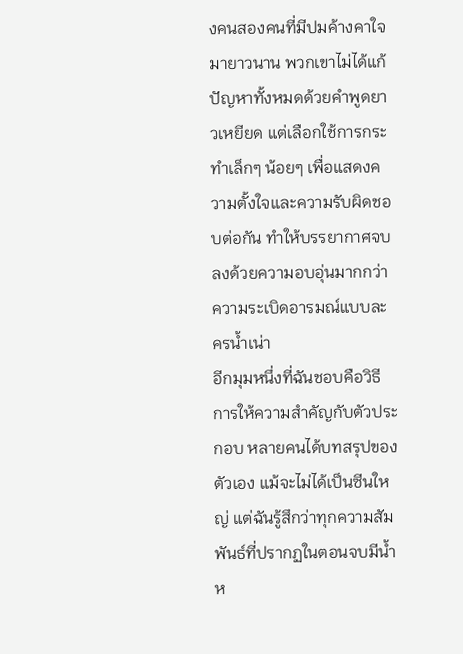งคนสองคนที่มีปมค้างคาใจมายาวนาน พวกเขาไม่ได้แก้ปัญหาทั้งหมดด้วยคำพูดยาวเหยียด แต่เลือกใช้การกระทำเล็กๆ น้อยๆ เพื่อแสดงความตั้งใจและความรับผิดชอบต่อกัน ทำให้บรรยากาศจบลงด้วยความอบอุ่นมากกว่าความระเบิดอารมณ์แบบละครน้ำเน่า
อีกมุมหนึ่งที่ฉันชอบคือวิธีการให้ความสำคัญกับตัวประกอบ หลายคนได้บทสรุปของตัวเอง แม้จะไม่ได้เป็นซีนใหญ่ แต่ฉันรู้สึกว่าทุกความสัมพันธ์ที่ปรากฏในตอนจบมีน้ำห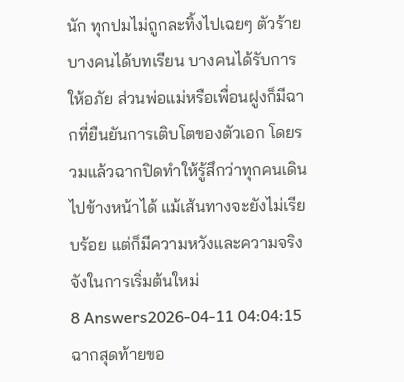นัก ทุกปมไม่ถูกละทิ้งไปเฉยๆ ตัวร้ายบางคนได้บทเรียน บางคนได้รับการให้อภัย ส่วนพ่อแม่หรือเพื่อนฝูงก็มีฉากที่ยืนยันการเติบโตของตัวเอก โดยรวมแล้วฉากปิดทำให้รู้สึกว่าทุกคนเดินไปข้างหน้าได้ แม้เส้นทางจะยังไม่เรียบร้อย แต่ก็มีความหวังและความจริงจังในการเริ่มต้นใหม่
8 Answers2026-04-11 04:04:15
ฉากสุดท้ายขอ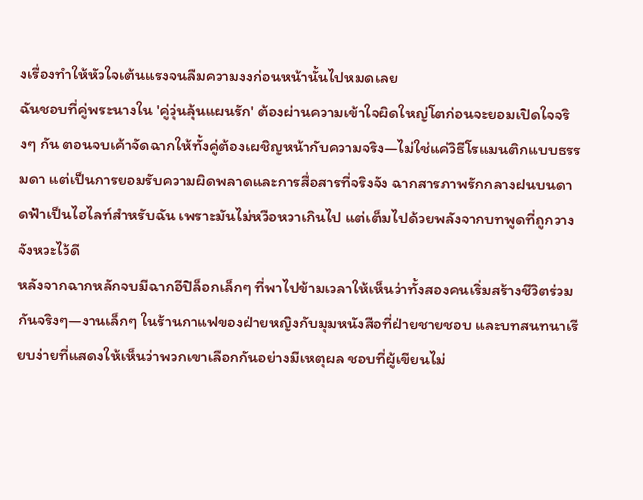งเรื่องทำให้หัวใจเต้นแรงจนลืมความงงก่อนหน้านั้นไปหมดเลย
ฉันชอบที่คู่พระนางใน 'คู่วุ่นลุ้นแผนรัก' ต้องผ่านความเข้าใจผิดใหญ่โตก่อนจะยอมเปิดใจจริงๆ กัน ตอนจบเค้าจัดฉากให้ทั้งคู่ต้องเผชิญหน้ากับความจริง—ไม่ใช่แค่วิธีโรแมนติกแบบธรรมดา แต่เป็นการยอมรับความผิดพลาดและการสื่อสารที่จริงจัง ฉากสารภาพรักกลางฝนบนดาดฟ้าเป็นไฮไลท์สำหรับฉัน เพราะมันไม่หวือหวาเกินไป แต่เต็มไปด้วยพลังจากบทพูดที่ถูกวางจังหวะไว้ดี
หลังจากฉากหลักจบมีฉากอีปิล็อกเล็กๆ ที่พาไปข้ามเวลาให้เห็นว่าทั้งสองคนเริ่มสร้างชีวิตร่วมกันจริงๆ—งานเล็กๆ ในร้านกาแฟของฝ่ายหญิงกับมุมหนังสือที่ฝ่ายชายชอบ และบทสนทนาเรียบง่ายที่แสดงให้เห็นว่าพวกเขาเลือกกันอย่างมีเหตุผล ชอบที่ผู้เขียนไม่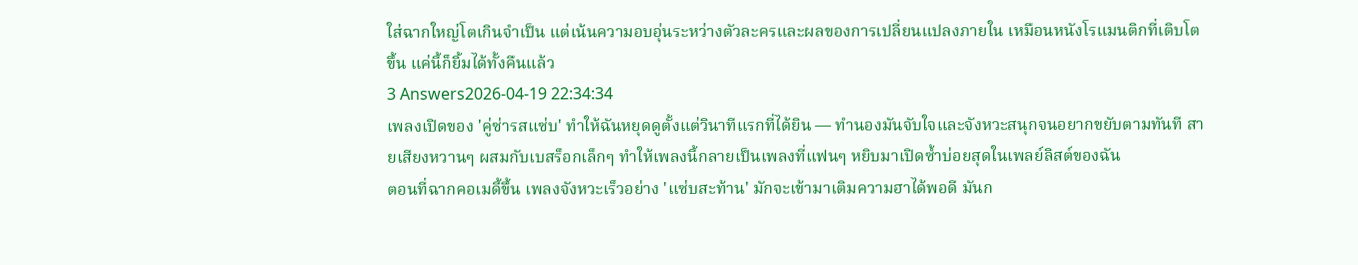ใส่ฉากใหญ่โตเกินจำเป็น แต่เน้นความอบอุ่นระหว่างตัวละครและผลของการเปลี่ยนแปลงภายใน เหมือนหนังโรแมนติกที่เติบโตขึ้น แค่นี้ก็ยิ้มได้ทั้งคืนแล้ว
3 Answers2026-04-19 22:34:34
เพลงเปิดของ 'คู่ซ่ารสแซ่บ' ทำให้ฉันหยุดดูตั้งแต่วินาทีแรกที่ได้ยิน — ทำนองมันจับใจและจังหวะสนุกจนอยากขยับตามทันที สายเสียงหวานๆ ผสมกับเบสร็อกเล็กๆ ทำให้เพลงนี้กลายเป็นเพลงที่แฟนๆ หยิบมาเปิดซ้ำบ่อยสุดในเพลย์ลิสต์ของฉัน
ตอนที่ฉากคอเมดี้ขึ้น เพลงจังหวะเร็วอย่าง 'แซ่บสะท้าน' มักจะเข้ามาเติมความฮาได้พอดี มันก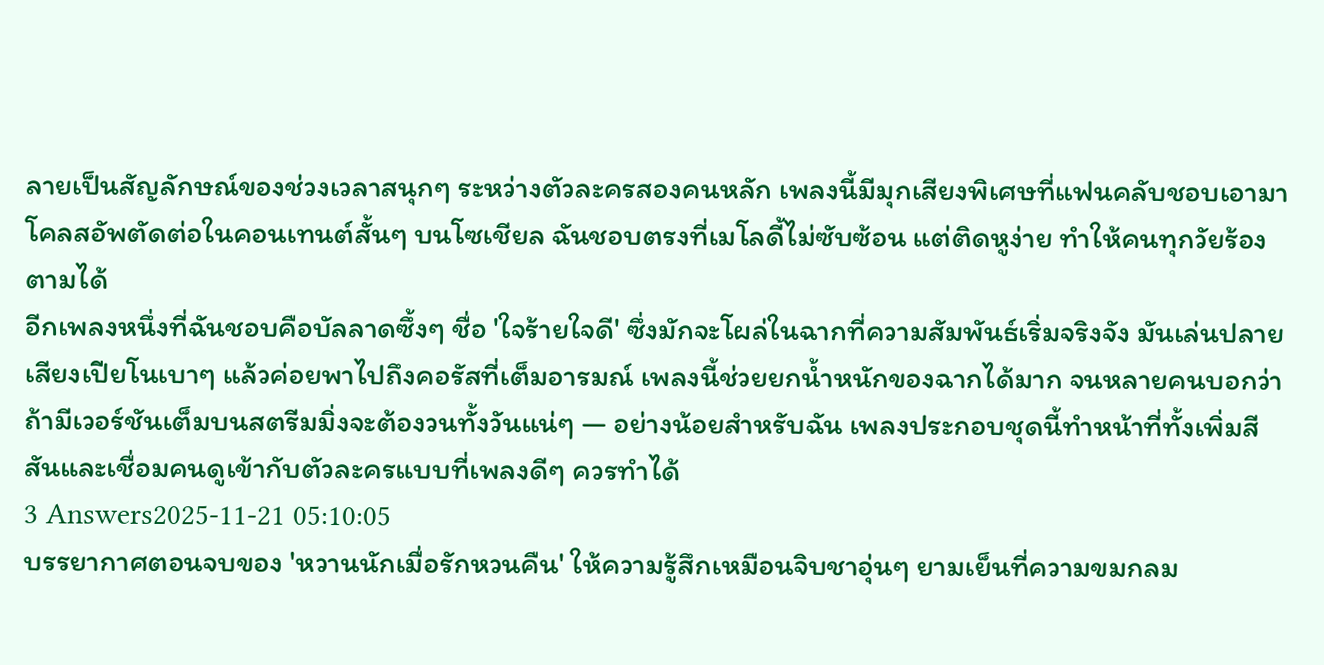ลายเป็นสัญลักษณ์ของช่วงเวลาสนุกๆ ระหว่างตัวละครสองคนหลัก เพลงนี้มีมุกเสียงพิเศษที่แฟนคลับชอบเอามาโคลสอัพตัดต่อในคอนเทนต์สั้นๆ บนโซเชียล ฉันชอบตรงที่เมโลดี้ไม่ซับซ้อน แต่ติดหูง่าย ทำให้คนทุกวัยร้องตามได้
อีกเพลงหนึ่งที่ฉันชอบคือบัลลาดซึ้งๆ ชื่อ 'ใจร้ายใจดี' ซึ่งมักจะโผล่ในฉากที่ความสัมพันธ์เริ่มจริงจัง มันเล่นปลายเสียงเปียโนเบาๆ แล้วค่อยพาไปถึงคอรัสที่เต็มอารมณ์ เพลงนี้ช่วยยกน้ำหนักของฉากได้มาก จนหลายคนบอกว่าถ้ามีเวอร์ชันเต็มบนสตรีมมิ่งจะต้องวนทั้งวันแน่ๆ — อย่างน้อยสำหรับฉัน เพลงประกอบชุดนี้ทำหน้าที่ทั้งเพิ่มสีสันและเชื่อมคนดูเข้ากับตัวละครแบบที่เพลงดีๆ ควรทำได้
3 Answers2025-11-21 05:10:05
บรรยากาศตอนจบของ 'หวานนักเมื่อรักหวนคืน' ให้ความรู้สึกเหมือนจิบชาอุ่นๆ ยามเย็นที่ความขมกลม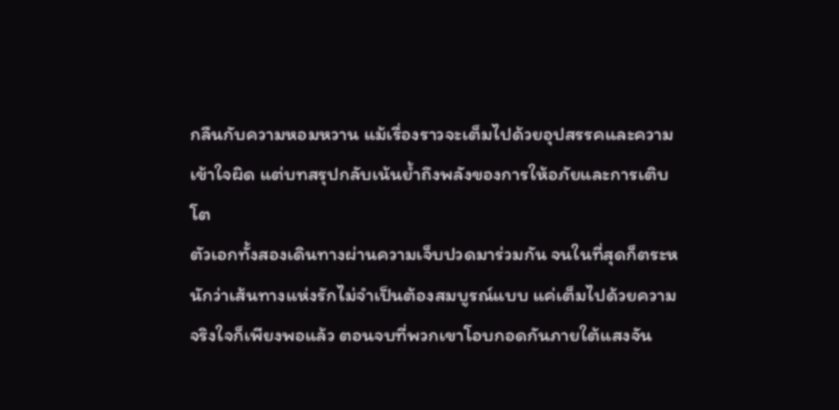กลืนกับความหอมหวาน แม้เรื่องราวจะเต็มไปด้วยอุปสรรคและความเข้าใจผิด แต่บทสรุปกลับเน้นย้ำถึงพลังของการให้อภัยและการเติบโต
ตัวเอกทั้งสองเดินทางผ่านความเจ็บปวดมาร่วมกัน จนในที่สุดก็ตระหนักว่าเส้นทางแห่งรักไม่จำเป็นต้องสมบูรณ์แบบ แค่เต็มไปด้วยความจริงใจก็เพียงพอแล้ว ตอนจบที่พวกเขาโอบกอดกันภายใต้แสงจัน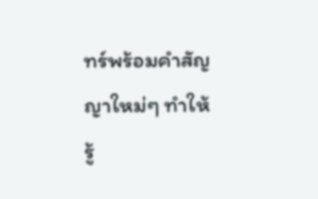ทร์พร้อมคำสัญญาใหม่ๆ ทำให้รู้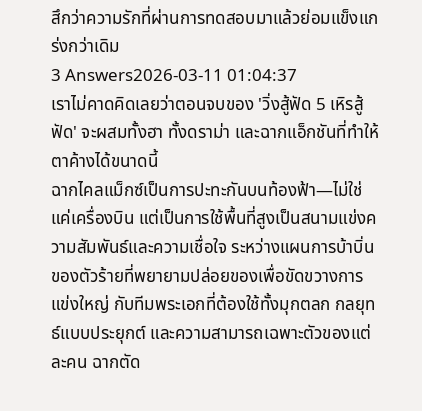สึกว่าความรักที่ผ่านการทดสอบมาแล้วย่อมแข็งแกร่งกว่าเดิม
3 Answers2026-03-11 01:04:37
เราไม่คาดคิดเลยว่าตอนจบของ 'วิ่งสู้ฟัด 5 เหิรสู้ฟัด' จะผสมทั้งฮา ทั้งดราม่า และฉากแอ็กชันที่ทำให้ตาค้างได้ขนาดนี้
ฉากไคลแม็กซ์เป็นการปะทะกันบนท้องฟ้า—ไม่ใช่แค่เครื่องบิน แต่เป็นการใช้พื้นที่สูงเป็นสนามแข่งความสัมพันธ์และความเชื่อใจ ระหว่างแผนการบ้าบิ่นของตัวร้ายที่พยายามปล่อยของเพื่อขัดขวางการแข่งใหญ่ กับทีมพระเอกที่ต้องใช้ทั้งมุกตลก กลยุทธ์แบบประยุกต์ และความสามารถเฉพาะตัวของแต่ละคน ฉากตัด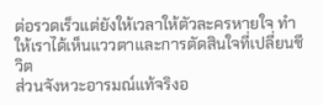ต่อรวดเร็วแต่ยังให้เวลาให้ตัวละครหายใจ ทำให้เราได้เห็นแววตาและการตัดสินใจที่เปลี่ยนชีวิต
ส่วนจังหวะอารมณ์แท้จริงอ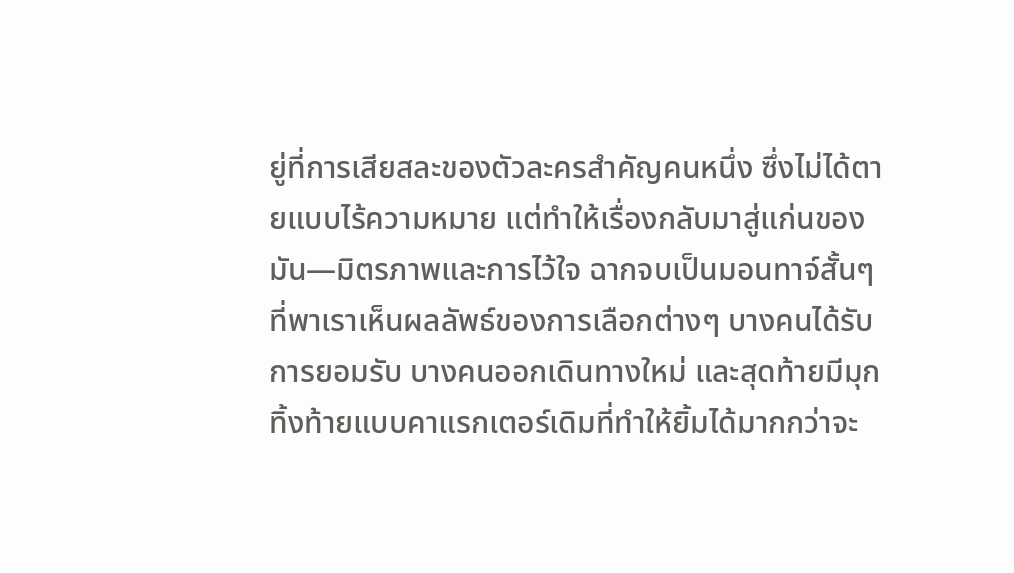ยู่ที่การเสียสละของตัวละครสำคัญคนหนึ่ง ซึ่งไม่ได้ตายแบบไร้ความหมาย แต่ทำให้เรื่องกลับมาสู่แก่นของมัน—มิตรภาพและการไว้ใจ ฉากจบเป็นมอนทาจ์สั้นๆ ที่พาเราเห็นผลลัพธ์ของการเลือกต่างๆ บางคนได้รับการยอมรับ บางคนออกเดินทางใหม่ และสุดท้ายมีมุกทิ้งท้ายแบบคาแรกเตอร์เดิมที่ทำให้ยิ้มได้มากกว่าจะ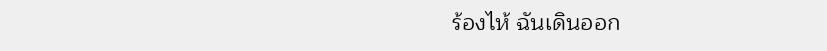ร้องไห้ ฉันเดินออก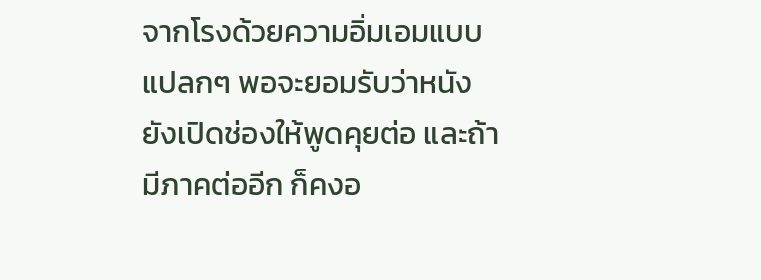จากโรงด้วยความอิ่มเอมแบบแปลกๆ พอจะยอมรับว่าหนังยังเปิดช่องให้พูดคุยต่อ และถ้ามีภาคต่ออีก ก็คงอ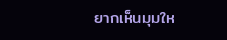ยากเห็นมุมให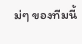ม่ๆ ของทีมนี้